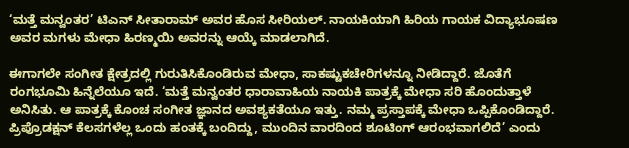‘ಮತ್ತೆ ಮನ್ವಂತರ’ ಟಿಎನ್‌ ಸೀತಾರಾಮ್‌ ಅವರ ಹೊಸ ಸೀರಿಯಲ್‌. ನಾಯಕಿಯಾಗಿ ಹಿರಿಯ ಗಾಯಕ ವಿದ್ಯಾಭೂಷಣ ಅವರ ಮಗಳು ಮೇಧಾ ಹಿರಣ್ಮಯಿ ಅವರನ್ನು ಆಯ್ಕೆ ಮಾಡಲಾಗಿದೆ.

ಈಗಾಗಲೇ ಸಂಗೀತ ಕ್ಷೇತ್ರದಲ್ಲಿ ಗುರುತಿಸಿಕೊಂಡಿರುವ ಮೇಧಾ, ಸಾಕಷ್ಟುಕಚೇರಿಗಳನ್ನೂ ನೀಡಿದ್ದಾರೆ. ಜೊತೆಗೆ ರಂಗಭೂಮಿ ಹಿನ್ನೆಲೆಯೂ ಇದೆ. ‘ಮತ್ತೆ ಮನ್ವಂತರ ಧಾರಾವಾಹಿಯ ನಾಯಕಿ ಪಾತ್ರಕ್ಕೆ ಮೇಧಾ ಸರಿ ಹೊಂದುತ್ತಾಳೆ ಅನಿಸಿತು. ಆ ಪಾತ್ರಕ್ಕೆ ಕೊಂಚ ಸಂಗೀತ ಜ್ಞಾನದ ಅವಶ್ಯಕತೆಯೂ ಇತ್ತು. ನಮ್ಮ ಪ್ರಸ್ತಾಪಕ್ಕೆ ಮೇಧಾ ಒಪ್ಪಿಕೊಂಡಿದ್ದಾರೆ. ಪ್ರಿಪ್ರೊಡಕ್ಷನ್‌ ಕೆಲಸಗಳೆಲ್ಲ ಒಂದು ಹಂತಕ್ಕೆ ಬಂದಿದ್ದು, ಮುಂದಿನ ವಾರದಿಂದ ಶೂಟಿಂಗ್‌ ಆರಂಭವಾಗಲಿದೆ’ ಎಂದು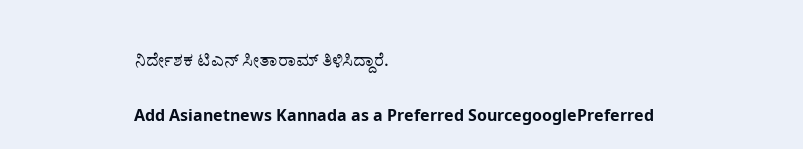ನಿರ್ದೇಶಕ ಟಿಎನ್‌ ಸೀತಾರಾಮ್‌ ತಿಳಿಸಿದ್ದಾರೆ.

Add Asianetnews Kannada as a Preferred SourcegooglePreferred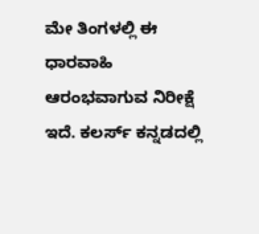ಮೇ ತಿಂಗಳಲ್ಲಿ ಈ ಧಾರವಾಹಿ ಆರಂಭವಾಗುವ ನಿರೀಕ್ಷೆ ಇದೆ. ಕಲರ್ಸ್‌ ಕನ್ನಡದಲ್ಲಿ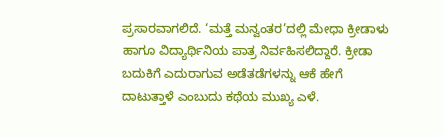ಪ್ರಸಾರವಾಗಲಿದೆ. ‘ಮತ್ತೆ ಮನ್ವಂತರ’ದಲ್ಲಿ ಮೇಧಾ ಕ್ರೀಡಾಳು ಹಾಗೂ ವಿದ್ಯಾರ್ಥಿನಿಯ ಪಾತ್ರ ನಿರ್ವಹಿಸಲಿದ್ದಾರೆ. ಕ್ರೀಡಾ ಬದುಕಿಗೆ ಎದುರಾಗುವ ಅಡೆತಡೆಗಳನ್ನು ಆಕೆ ಹೇಗೆ ದಾಟುತ್ತಾಳೆ ಎಂಬುದು ಕಥೆಯ ಮುಖ್ಯ ಎಳೆ.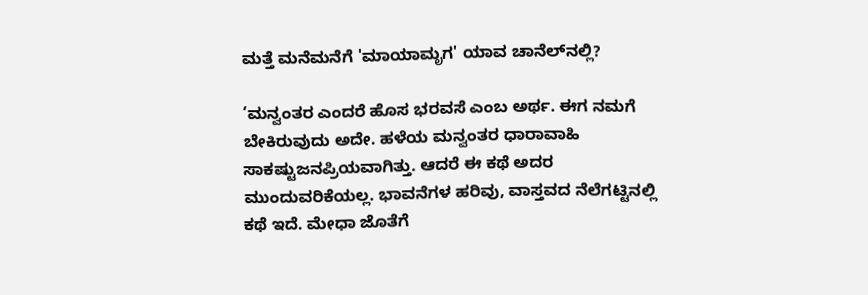ಮತ್ತೆ ಮನೆಮನೆಗೆ 'ಮಾಯಾಮೃಗ' ಯಾವ ಚಾನೆಲ್‌ನಲ್ಲಿ?

‘ಮನ್ವಂತರ ಎಂದರೆ ಹೊಸ ಭರವಸೆ ಎಂಬ ಅರ್ಥ. ಈಗ ನಮಗೆ ಬೇಕಿರುವುದು ಅದೇ. ಹಳೆಯ ಮನ್ವಂತರ ಧಾರಾವಾಹಿ ಸಾಕಷ್ಟುಜನಪ್ರಿಯವಾಗಿತ್ತು. ಆದರೆ ಈ ಕಥೆ ಅದರ ಮುಂದುವರಿಕೆಯಲ್ಲ. ಭಾವನೆಗಳ ಹರಿವು, ವಾಸ್ತವದ ನೆಲೆಗಟ್ಟಿನಲ್ಲಿ ಕಥೆ ಇದೆ. ಮೇಧಾ ಜೊತೆಗೆ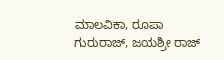ಮಾಲವಿಕಾ, ರೂಪಾ ಗುರುರಾಜ್‌, ಜಯಶ್ರೀ ರಾಜ್‌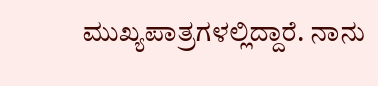ಮುಖ್ಯಪಾತ್ರಗಳಲ್ಲಿದ್ದಾರೆ. ನಾನು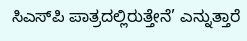ಸಿಎಸ್‌ಪಿ ಪಾತ್ರದಲ್ಲಿರುತ್ತೇನೆ’ ಎನ್ನುತ್ತಾರೆ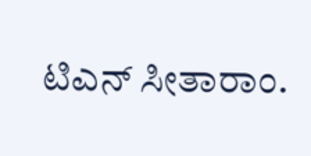ಟಿಎನ್‌ ಸೀತಾರಾಂ.